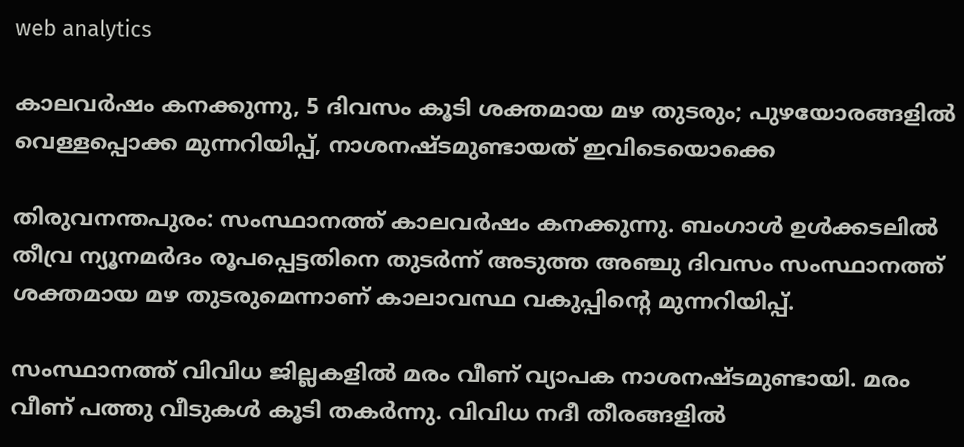web analytics

കാലവർഷം കനക്കുന്നു, 5 ദിവസം കൂടി ശക്തമായ മഴ തുടരും; പുഴയോരങ്ങളിൽ വെള്ളപ്പൊക്ക മുന്നറിയിപ്പ്, നാശനഷ്ടമുണ്ടായത് ഇവിടെയൊക്കെ

തിരുവനന്തപുരം: സംസ്ഥാനത്ത് കാലവർഷം കനക്കുന്നു. ബംഗാൾ ഉൾക്കടലിൽ തീവ്ര ന്യൂനമർദം രൂപപ്പെട്ടതിനെ തുടർന്ന് അടുത്ത അഞ്ചു ദിവസം സംസ്ഥാനത്ത് ശക്തമായ മഴ തുടരുമെന്നാണ് കാലാവസ്ഥ വകുപ്പിന്റെ മുന്നറിയിപ്പ്.

സംസ്ഥാനത്ത് വിവിധ ജില്ലകളിൽ മരം വീണ് വ്യാപക നാശനഷ്ടമുണ്ടായി. മരം വീണ് പത്തു വീടുകൾ കൂടി തകർന്നു. വിവിധ നദീ തീരങ്ങളിൽ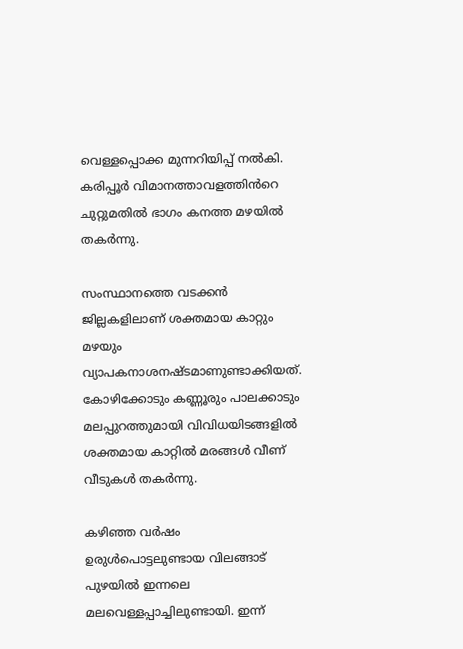വെള്ളപ്പൊക്ക മുന്നറിയിപ്പ് നൽകി. കരിപ്പൂർ വിമാനത്താവളത്തിൻറെ ചുറ്റുമതിൽ ഭാഗം കനത്ത മഴയിൽ തകർന്നു.

സംസ്ഥാനത്തെ വടക്കൻ ജില്ലകളിലാണ് ശക്തമായ കാറ്റും മഴയും വ്യാപകനാശനഷ്ടമാണുണ്ടാക്കിയത്. കോഴിക്കോടും കണ്ണൂരും പാലക്കാടും മലപ്പുറത്തുമായി വിവിധയിടങ്ങളിൽ ശക്തമായ കാറ്റിൽ മരങ്ങൾ വീണ് വീടുകൾ തകർന്നു.

കഴിഞ്ഞ വ‍ർഷം ഉരുൾപൊട്ടലുണ്ടായ വിലങ്ങാട് പുഴയിൽ ഇന്നലെ മലവെള്ളപ്പാച്ചിലുണ്ടായി. ഇന്ന്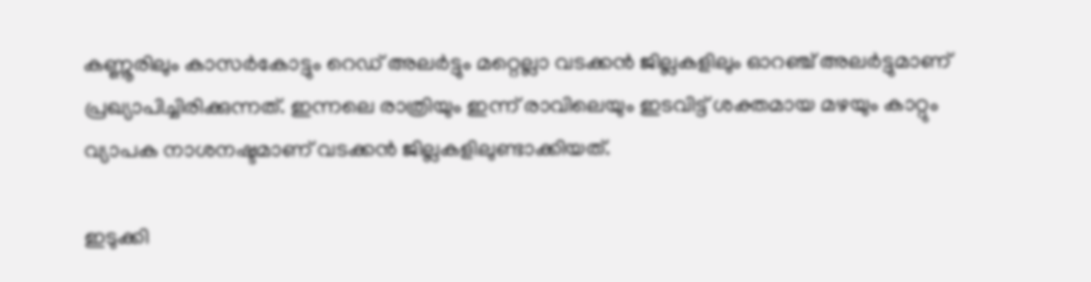കണ്ണൂരിലും കാസർകോട്ടും റെഡ് അലർട്ടും മറ്റെല്ലാ വടക്കൻ ജില്ലകളിലും ഓറഞ്ച് അലർട്ടുമാണ് പ്രഖ്യാപിച്ചിരിക്കുന്നത്. ഇന്നലെ രാത്രിയും ഇന്ന് രാവിലെയും ഇടവിട്ട് ശക്തമായ മഴയും കാറ്റും വ്യാപക നാശനഷ്ടമാണ് വടക്കൻ ജില്ലകളിലുണ്ടാക്കിയത്.

ഇടുക്കി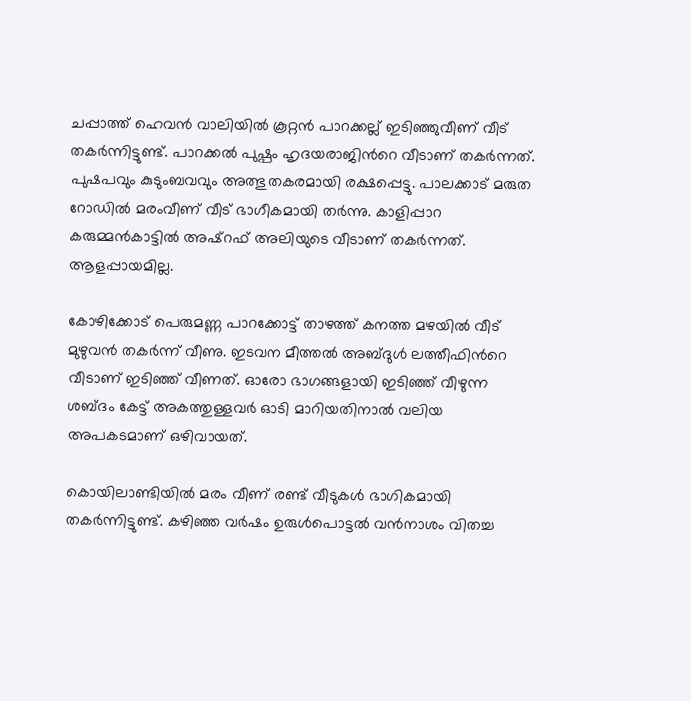ചപ്പാത്ത് ഹെവൻ വാലിയിൽ കൂറ്റൻ പാറക്കല്ല് ഇടിഞ്ഞുവീണ് വീട് തകർന്നിട്ടുണ്ട്. പാറക്കൽ പുഷ്പം ഹൃദയരാജിൻറെ വീടാണ് തകർന്നത്. പുഷപവും കുടുംബവവും അത്ഭുതകരമായി രക്ഷപ്പെട്ടു. പാലക്കാട് മരുത റോഡിൽ മരംവീണ് വീട് ഭാഗീകമായി തർന്നു. കാളിപ്പാറ കരുമ്മൻകാട്ടിൽ അഷ്റഫ് അലിയുടെ വീടാണ് തകർന്നത്. ആളപ്പായമില്ല.

കോഴിക്കോട് പെരുമണ്ണ പാറക്കോട്ട് താഴത്ത് കനത്ത മഴയിൽ വീട് മുഴുവൻ തകർന്ന് വീണു. ഇടവന മീത്തൽ അബ്ദുൾ ലത്തീഫിൻറെ വീടാണ് ഇടിഞ്ഞ് വീണത്. ഓരോ ഭാഗങ്ങളായി ഇടിഞ്ഞ് വീഴുന്ന ശബ്ദം കേട്ട് അകത്തുള്ളവർ ഓടി മാറിയതിനാൽ വലിയ അപകടമാണ് ഒഴിവായത്.

കൊയിലാണ്ടിയിൽ മരം വീണ് രണ്ട് വീടുകൾ ഭാഗികമായി തകർന്നിട്ടുണ്ട്. കഴിഞ്ഞ വർഷം ഉരുൾപൊട്ടൽ വൻനാശം വിതച്ച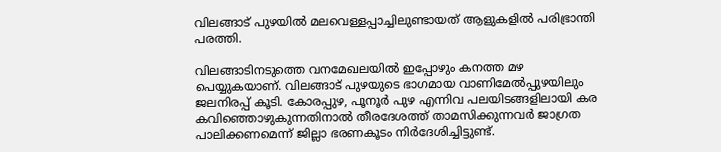വിലങ്ങാട് പുഴയിൽ മലവെള്ളപ്പാച്ചിലുണ്ടായത് ആളുകളിൽ പരിഭ്രാന്തി പരത്തി.

വിലങ്ങാടിനടുത്തെ വനമേഖലയിൽ ഇപ്പോഴും കനത്ത മഴ പെയ്യുകയാണ്. വിലങ്ങാട് പുഴയുടെ ഭാഗമായ വാണിമേൽപ്പുഴയിലും ജലനിരപ്പ് കൂടി. കോരപ്പുഴ, പൂനൂർ പുഴ എന്നിവ പലയിടങ്ങളിലായി കര കവിഞ്ഞൊഴുകുന്നതിനാൽ തീരദേശത്ത് താമസിക്കുന്നവർ ജാഗ്രത പാലിക്കണമെന്ന് ജില്ലാ ഭരണകൂടം നിർദേശിച്ചിട്ടുണ്ട്.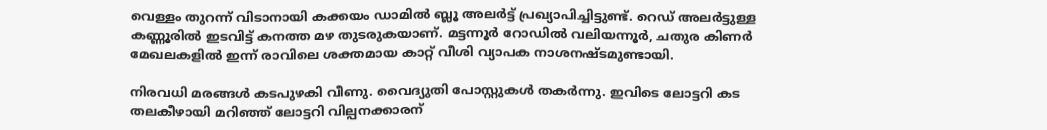വെള്ളം തുറന്ന് വിടാനായി കക്കയം ഡാമിൽ ബ്ലൂ അലർട്ട് പ്രഖ്യാപിച്ചിട്ടുണ്ട്. റെഡ് അലർട്ടുള്ള കണ്ണൂരിൽ ഇടവിട്ട് കനത്ത മഴ തുടരുകയാണ്. മട്ടന്നൂർ റോഡിൽ വലിയന്നൂർ, ചതുര കിണർ മേഖലകളിൽ ഇന്ന് രാവിലെ ശക്തമായ കാറ്റ് വീശി വ്യാപക നാശനഷ്ടമുണ്ടായി.

നിരവധി മരങ്ങൾ കടപുഴകി വീണു. വൈദ്യുതി പോസ്റ്റുകൾ തകർന്നു. ഇവിടെ ലോട്ടറി കട തലകീഴായി മറിഞ്ഞ് ലോട്ടറി വില്പനക്കാരന്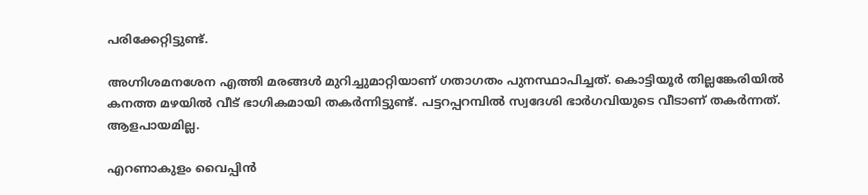പരിക്കേറ്റിട്ടുണ്ട്.

അഗ്നിശമനശേന എത്തി മരങ്ങൾ മുറിച്ചുമാറ്റിയാണ് ഗതാഗതം പുനസ്ഥാപിച്ചത്. കൊട്ടിയൂർ തില്ലങ്കേരിയിൽ കനത്ത മഴയിൽ വീട് ഭാഗികമായി തകർന്നിട്ടുണ്ട്. പട്ടറപ്പറമ്പിൽ സ്വദേശി ഭാർഗവിയുടെ വീടാണ് തകർന്നത്. ആളപായമില്ല.

എറണാകുളം വൈപ്പിൻ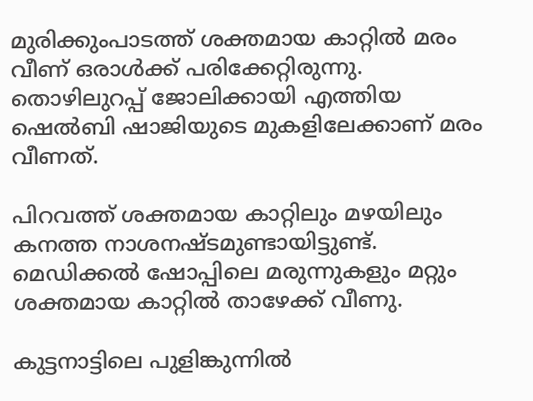മുരിക്കുംപാടത്ത് ശക്തമായ കാറ്റിൽ മരം വീണ് ഒരാൾക്ക് പരിക്കേറ്റിരുന്നു. തൊഴിലുറപ്പ് ജോലിക്കായി എത്തിയ ഷെൽബി ഷാജിയുടെ മുകളിലേക്കാണ് മരം വീണത്.

പിറവത്ത് ശക്തമായ കാറ്റിലും മഴയിലും കനത്ത നാശനഷ്ടമുണ്ടായിട്ടുണ്ട്. മെഡിക്കൽ ഷോപ്പിലെ മരുന്നുകളും മറ്റും ശക്തമായ കാറ്റിൽ താഴേക്ക് വീണു.

കുട്ടനാട്ടിലെ പുളിങ്കുന്നിൽ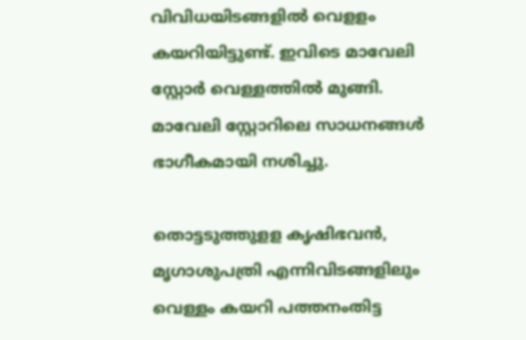വിവിധയിടങ്ങളിൽ വെളളം കയറിയിട്ടുണ്ട്. ഇവിടെ മാവേലി സ്റ്റോർ വെള്ളത്തിൽ മുങ്ങി. മാവേലി സ്റ്റോറിലെ സാധനങ്ങൾ ഭാഗീകമായി നശിച്ചു.

തൊട്ടടുത്തുളള കൃഷിഭവൻ, മൃഗാശുപത്രി എന്നിവിടങ്ങളിലും വെള്ളം കയറി പത്തനംതിട്ട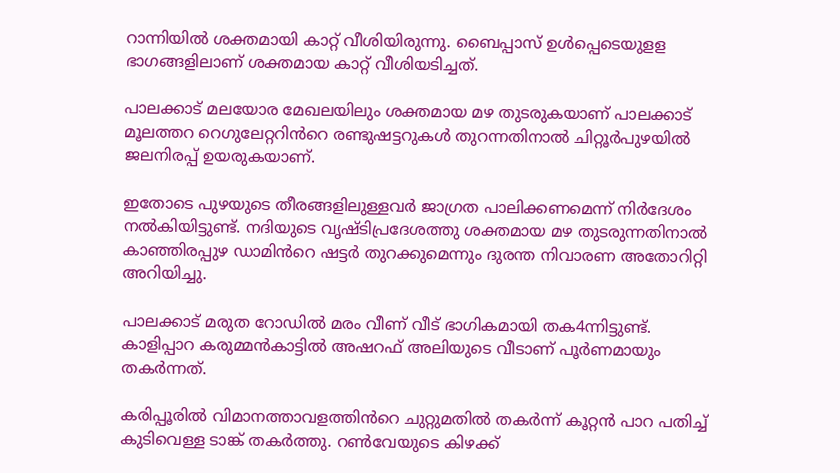റാന്നിയിൽ ശക്തമായി കാറ്റ് വീശിയിരുന്നു. ബൈപ്പാസ് ഉൾപ്പെടെയുളള ഭാഗങ്ങളിലാണ് ശക്തമായ കാറ്റ് വീശിയടിച്ചത്.

പാലക്കാട് മലയോര മേഖലയിലും ശക്തമായ മഴ തുടരുകയാണ് പാലക്കാട്‌ മൂലത്തറ റെഗുലേറ്ററിൻറെ രണ്ടുഷട്ടറുകൾ തുറന്നതിനാൽ ചിറ്റൂർപുഴയിൽ ജലനിരപ്പ് ഉയരുകയാണ്.

ഇതോടെ പുഴയുടെ തീരങ്ങളിലുള്ളവർ ജാഗ്രത പാലിക്കണമെന്ന് നിർദേശം നൽകിയിട്ടുണ്ട്. നദിയുടെ വൃഷ്ടിപ്രദേശത്തു ശക്തമായ മഴ തുടരുന്നതിനാൽ കാഞ്ഞിരപ്പുഴ ഡാമിൻറെ ഷട്ടർ തുറക്കുമെന്നും ദുരന്ത നിവാരണ അതോറിറ്റി അറിയിച്ചു.

പാലക്കാട് മരുത റോഡിൽ മരം വീണ് വീട് ഭാഗികമായി തക4ന്നിട്ടുണ്ട്. കാളിപ്പാറ കരുമ്മൻകാട്ടിൽ അഷറഫ് അലിയുടെ വീടാണ് പൂർണമായും തകർന്നത്.

കരിപ്പൂരിൽ വിമാനത്താവളത്തിൻറെ ചുറ്റുമതിൽ തകർന്ന് കൂറ്റൻ പാറ പതിച്ച് കുടിവെള്ള ടാങ്ക് തകർത്തു. റൺവേയുടെ കിഴക്ക്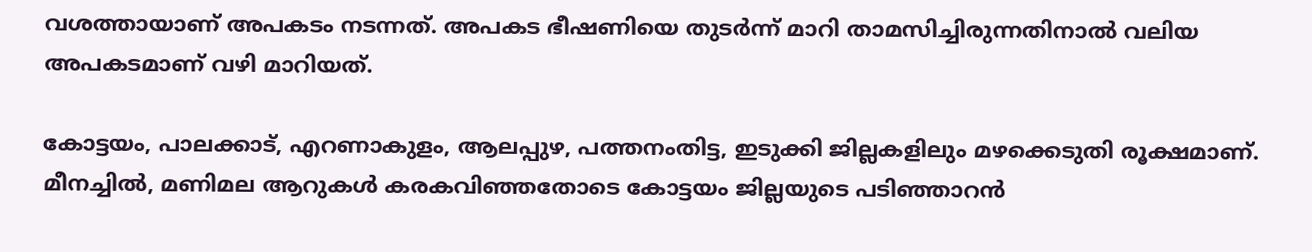വശത്തായാണ് അപകടം നടന്നത്. അപകട ഭീഷണിയെ തുടർന്ന് മാറി താമസിച്ചിരുന്നതിനാൽ വലിയ അപകടമാണ് വഴി മാറിയത്.

കോട്ടയം, പാലക്കാട്, എറണാകുളം, ആലപ്പുഴ, പത്തനംതിട്ട, ഇടുക്കി ജില്ലകളിലും മഴക്കെടുതി രൂക്ഷമാണ്. മീനച്ചിൽ, മണിമല ആറുകൾ കരകവി‌ഞ്ഞതോടെ കോട്ടയം ജില്ലയുടെ പടിഞ്ഞാറൻ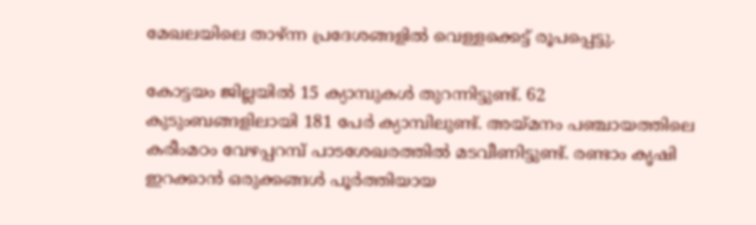മേഖലയിലെ താഴ്ന്ന പ്രദേശങ്ങളിൽ വെള്ളക്കെട്ട് രൂപപ്പെട്ടു.

കോട്ടയം ജില്ലയിൽ 15 ക്യാമ്പുകൾ തുറന്നിട്ടുണ്ട്. 62 കുടുംബങ്ങളിലായി 181 പേർ ക്യാമ്പിലുണ്ട്. അയ്മനം പഞ്ചായത്തിലെ കരീംമഠം വേഴപ്പറമ്പ് പാടശേഖരത്തിൽ മടവീണിട്ടുണ്ട്. രണ്ടാം കൃഷി ഇറക്കാൻ ഒരുക്കങ്ങൾ പൂർത്തിയായ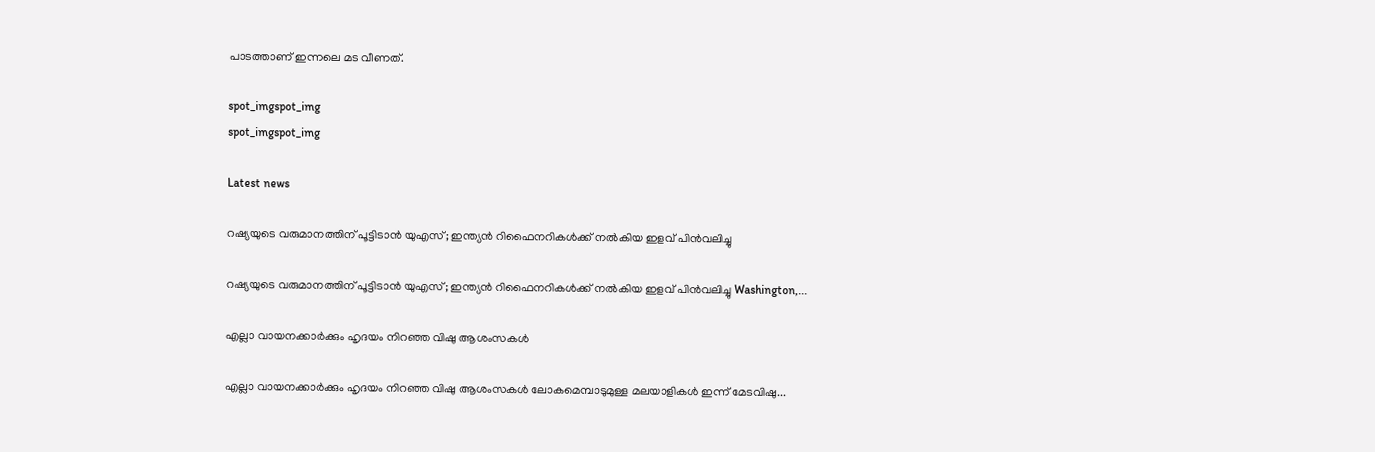പാടത്താണ് ഇന്നലെ മട വീണത്.

spot_imgspot_img
spot_imgspot_img

Latest news

റഷ്യയുടെ വരുമാനത്തിന് പൂട്ടിടാൻ യുഎസ്; ഇന്ത്യൻ റിഫൈനറികൾക്ക് നൽകിയ ഇളവ് പിൻവലിച്ചു

റഷ്യയുടെ വരുമാനത്തിന് പൂട്ടിടാൻ യുഎസ്; ഇന്ത്യൻ റിഫൈനറികൾക്ക് നൽകിയ ഇളവ് പിൻവലിച്ചു Washington,...

എല്ലാ വായനക്കാർക്കും ഹൃദയം നിറഞ്ഞ വിഷു ആശംസകൾ

എല്ലാ വായനക്കാർക്കും ഹൃദയം നിറഞ്ഞ വിഷു ആശംസകൾ ലോകമെമ്പാടുമുള്ള മലയാളികൾ ഇന്ന് മേടവിഷു...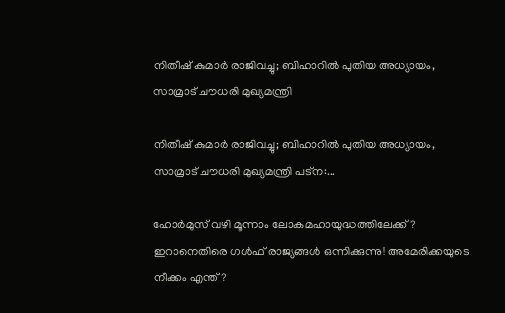നിതീഷ് കുമാർ രാജിവച്ചു; ബിഹാറിൽ പുതിയ അധ്യായം, സാമ്രാട് ചൗധരി മുഖ്യമന്ത്രി

നിതീഷ് കുമാർ രാജിവച്ചു; ബിഹാറിൽ പുതിയ അധ്യായം, സാമ്രാട് ചൗധരി മുഖ്യമന്ത്രി പട്ന:...

ഹോർമുസ് വഴി മൂന്നാം ലോകമഹായുദ്ധത്തിലേക്ക് ? ഇറാനെതിരെ ഗൾഫ് രാജ്യങ്ങൾ ഒന്നിക്കുന്നു! അമേരിക്കയുടെ നീക്കം എന്ത്?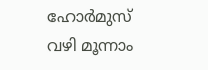ഹോർമുസ് വഴി മൂന്നാം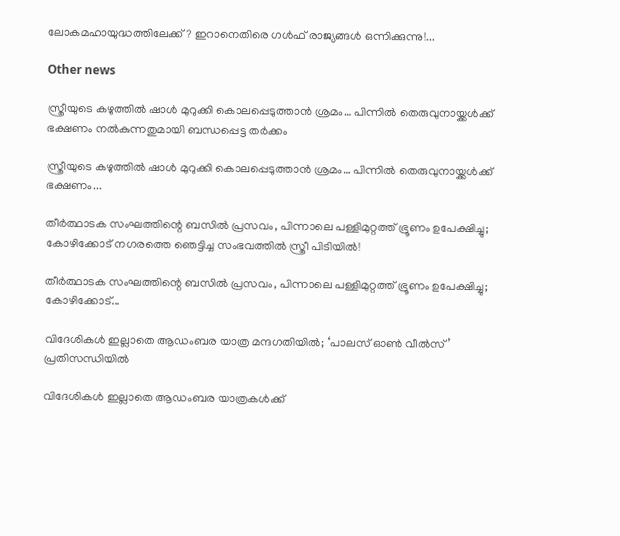ലോകമഹായുദ്ധത്തിലേക്ക് ? ഇറാനെതിരെ ഗൾഫ് രാജ്യങ്ങൾ ഒന്നിക്കുന്നു!...

Other news

സ്ത്രീയുടെ കഴുത്തിൽ ഷാൾ മുറുക്കി കൊലപ്പെടുത്താൻ ശ്രമം… പിന്നിൽ തെരുവുനായ്ക്കൾക്ക് ഭക്ഷണം നൽകുന്നതുമായി ബന്ധപ്പെട്ട തർക്കം

സ്ത്രീയുടെ കഴുത്തിൽ ഷാൾ മുറുക്കി കൊലപ്പെടുത്താൻ ശ്രമം… പിന്നിൽ തെരുവുനായ്ക്കൾക്ക് ഭക്ഷണം...

തീർത്ഥാടക സംഘത്തിന്റെ ബസിൽ പ്രസവം, പിന്നാലെ പള്ളിമുറ്റത്ത് ഭ്രൂണം ഉപേക്ഷിച്ചു; കോഴിക്കോട് നഗരത്തെ ഞെട്ടിച്ച സംഭവത്തിൽ സ്ത്രീ പിടിയിൽ!

തീർത്ഥാടക സംഘത്തിന്റെ ബസിൽ പ്രസവം, പിന്നാലെ പള്ളിമുറ്റത്ത് ഭ്രൂണം ഉപേക്ഷിച്ചു; കോഴിക്കോട്...

വിദേശികൾ ഇല്ലാതെ ആഡംബര യാത്ര മന്ദഗതിയില്‍; ‘പാലസ് ഓൺ വീൽസ്’ പ്രതിസന്ധിയിൽ

വിദേശികൾ ഇല്ലാതെ ആഡംബര യാത്രകള്‍ക്ക്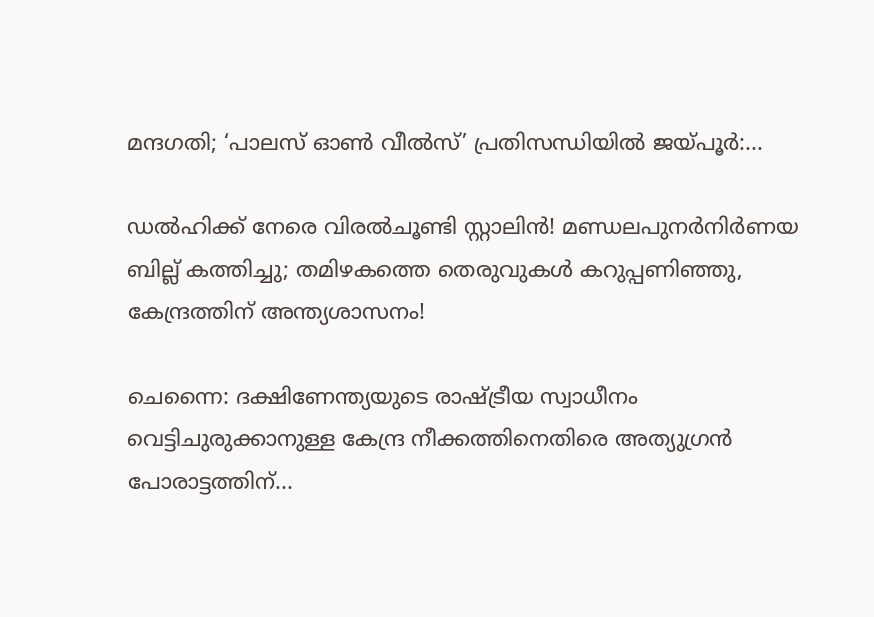മന്ദഗതി; ‘പാലസ് ഓൺ വീൽസ്’ പ്രതിസന്ധിയിൽ ജയ്പൂർ:...

ഡൽഹിക്ക് നേരെ വിരൽചൂണ്ടി സ്റ്റാലിൻ! മണ്ഡലപുനർനിർണയ ബില്ല് കത്തിച്ചു; തമിഴകത്തെ തെരുവുകൾ കറുപ്പണിഞ്ഞു, കേന്ദ്രത്തിന് അന്ത്യശാസനം!

ചെന്നൈ: ദക്ഷിണേന്ത്യയുടെ രാഷ്ട്രീയ സ്വാധീനം വെട്ടിചുരുക്കാനുള്ള കേന്ദ്ര നീക്കത്തിനെതിരെ അത്യുഗ്രൻ പോരാട്ടത്തിന്...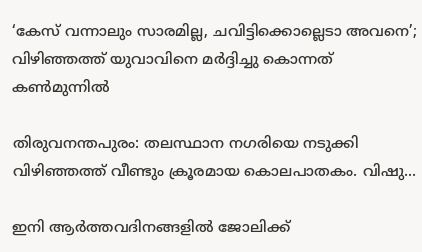‘കേസ് വന്നാലും സാരമില്ല, ചവിട്ടിക്കൊല്ലെടാ അവനെ’; വിഴിഞ്ഞത്ത് യുവാവിനെ മർദ്ദിച്ചു കൊന്നത് കൺമുന്നിൽ

തിരുവനന്തപുരം: തലസ്ഥാന നഗരിയെ നടുക്കി വിഴിഞ്ഞത്ത് വീണ്ടും ക്രൂരമായ കൊലപാതകം. വിഷു...

ഇനി ആർത്തവദിനങ്ങളിൽ ജോലിക്ക്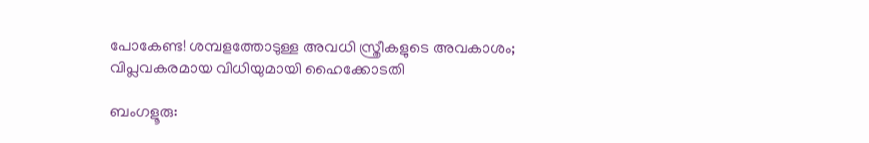പോകേണ്ട! ശമ്പളത്തോടുള്ള അവധി സ്ത്രീകളുടെ അവകാശം; വിപ്ലവകരമായ വിധിയുമായി ഹൈക്കോടതി

ബംഗളൂരു: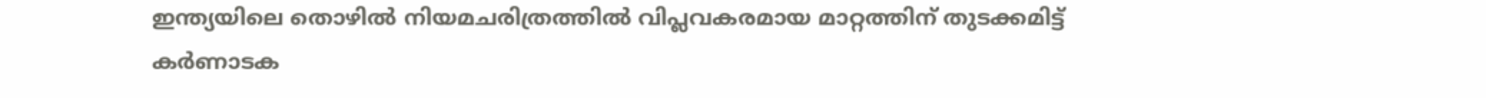ഇന്ത്യയിലെ തൊഴിൽ നിയമചരിത്രത്തിൽ വിപ്ലവകരമായ മാറ്റത്തിന് തുടക്കമിട്ട് കർണാടക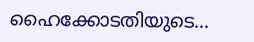ഹൈക്കോടതിയുടെ...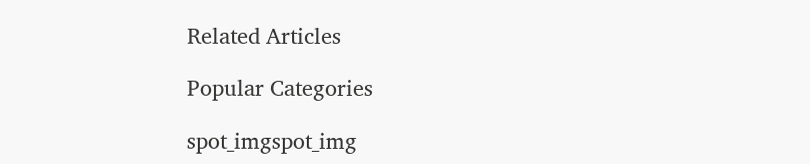Related Articles

Popular Categories

spot_imgspot_img